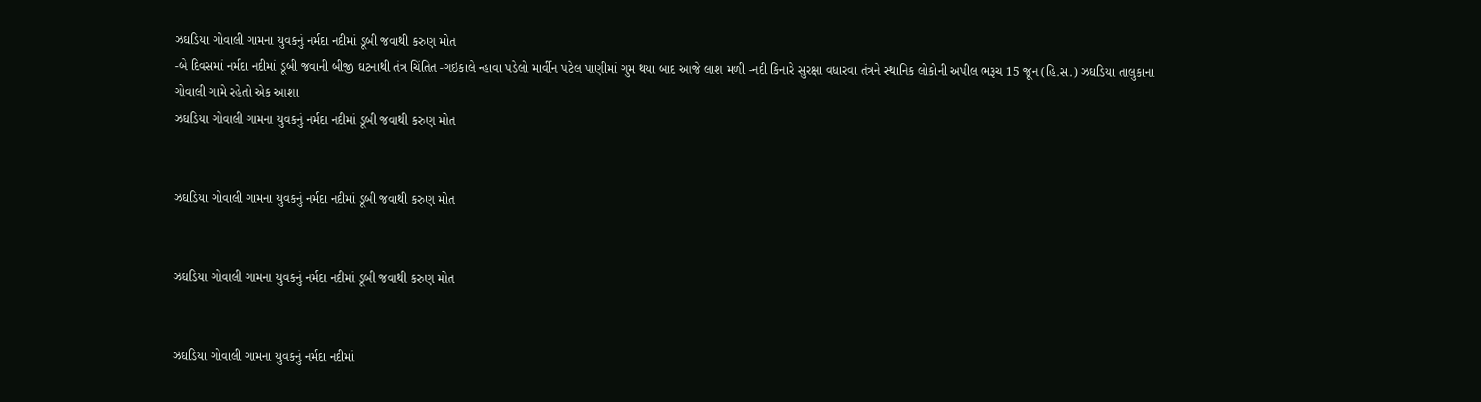ઝઘડિયા ગોવાલી ગામના યુવકનું નર્મદા નદીમાં ડૂબી જવાથી કરુણ મોત
-બે દિવસમાં નર્મદા નદીમાં ડૂબી જવાની બીજી ઘટનાથી તંત્ર ચિંતિત -ગઇકાલે ન્હાવા પડેલો માર્વીન પટેલ પાણીમાં ગુમ થયા બાદ આજે લાશ મળી -નદી કિનારે સુરક્ષા વધારવા તંત્રને સ્થાનિક લોકોની અપીલ ભરૂચ 15 જૂન (હિ.સ.) ઝઘડિયા તાલુકાના ગોવાલી ગામે રહેતો એક આશા
ઝઘડિયા ગોવાલી ગામના યુવકનું નર્મદા નદીમાં ડૂબી જવાથી કરુણ મોત


ઝઘડિયા ગોવાલી ગામના યુવકનું નર્મદા નદીમાં ડૂબી જવાથી કરુણ મોત


ઝઘડિયા ગોવાલી ગામના યુવકનું નર્મદા નદીમાં ડૂબી જવાથી કરુણ મોત


ઝઘડિયા ગોવાલી ગામના યુવકનું નર્મદા નદીમાં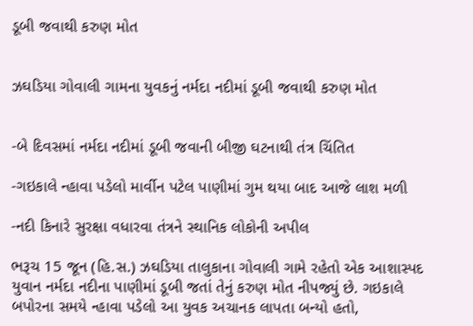ડૂબી જવાથી કરુણ મોત


ઝઘડિયા ગોવાલી ગામના યુવકનું નર્મદા નદીમાં ડૂબી જવાથી કરુણ મોત


-બે દિવસમાં નર્મદા નદીમાં ડૂબી જવાની બીજી ઘટનાથી તંત્ર ચિંતિત

-ગઇકાલે ન્હાવા પડેલો માર્વીન પટેલ પાણીમાં ગુમ થયા બાદ આજે લાશ મળી

-નદી કિનારે સુરક્ષા વધારવા તંત્રને સ્થાનિક લોકોની અપીલ

ભરૂચ 15 જૂન (હિ.સ.) ઝઘડિયા તાલુકાના ગોવાલી ગામે રહેતો એક આશાસ્પદ યુવાન નર્મદા નદીના પાણીમાં ડૂબી જતાં તેનું કરુણ મોત નીપજ્યું છે. ગઇકાલે બપોરના સમયે ન્હાવા પડેલો આ યુવક અચાનક લાપતા બન્યો હતો,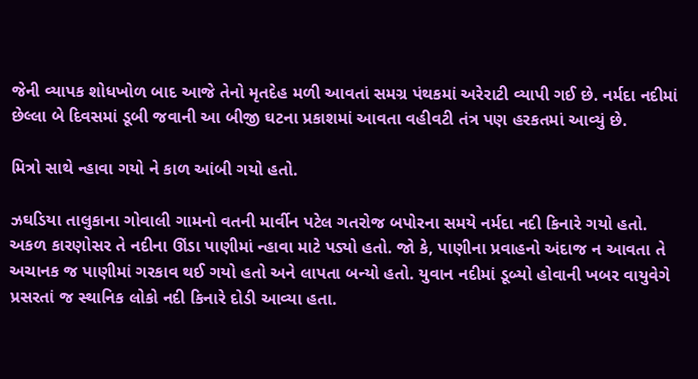જેની વ્યાપક શોધખોળ બાદ આજે તેનો મૃતદેહ મળી આવતાં સમગ્ર પંથકમાં અરેરાટી વ્યાપી ગઈ છે. નર્મદા નદીમાં છેલ્લા બે દિવસમાં ડૂબી જવાની આ બીજી ઘટના પ્રકાશમાં આવતા વહીવટી તંત્ર પણ હરકતમાં આવ્યું છે.

મિત્રો સાથે ન્હાવા ગયો ને કાળ આંબી ગયો હતો.

ઝઘડિયા તાલુકાના ગોવાલી ગામનો વતની માર્વીન પટેલ ગતરોજ બપોરના સમયે નર્મદા નદી કિનારે ગયો હતો. અકળ કારણોસર તે નદીના ઊંડા પાણીમાં ન્હાવા માટે પડ્યો હતો. જો કે, પાણીના પ્રવાહનો અંદાજ ન આવતા તે અચાનક જ પાણીમાં ગરકાવ થઈ ગયો હતો અને લાપતા બન્યો હતો. યુવાન નદીમાં ડૂબ્યો હોવાની ખબર વાયુવેગે પ્રસરતાં જ સ્થાનિક લોકો નદી કિનારે દોડી આવ્યા હતા.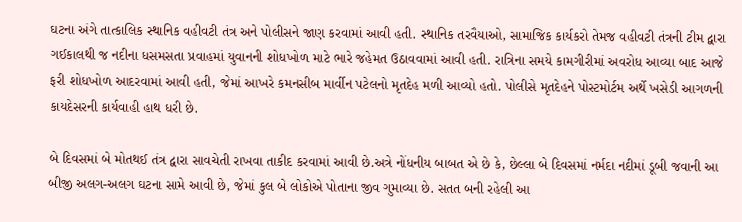ઘટના અંગે તાત્કાલિક સ્થાનિક વહીવટી તંત્ર અને પોલીસને જાણ કરવામાં આવી હતી. સ્થાનિક તરવૈયાઓ, સામાજિક કાર્યકરો તેમજ વહીવટી તંત્રની ટીમ દ્વારા ગઈકાલથી જ નદીના ધસમસતા પ્રવાહમાં યુવાનની શોધખોળ માટે ભારે જહેમત ઉઠાવવામાં આવી હતી. રાત્રિના સમયે કામગીરીમાં અવરોધ આવ્યા બાદ આજે ફરી શોધખોળ આદરવામાં આવી હતી, જેમાં આખરે કમનસીબ માર્વીન પટેલનો મૃતદેહ મળી આવ્યો હતો. પોલીસે મૃતદેહને પોસ્ટમોર્ટમ અર્થે ખસેડી આગળની કાયદેસરની કાર્યવાહી હાથ ધરી છે.

બે દિવસમાં બે મોતથઈ તંત્ર દ્વારા સાવચેતી રાખવા તાકીદ કરવામાં આવી છે.અત્રે નોંધનીય બાબત એ છે કે, છેલ્લા બે દિવસમાં નર્મદા નદીમાં ડૂબી જવાની આ બીજી અલગ-અલગ ઘટના સામે આવી છે, જેમાં કુલ બે લોકોએ પોતાના જીવ ગુમાવ્યા છે. સતત બની રહેલી આ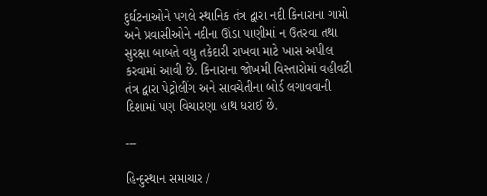દુર્ઘટનાઓને પગલે સ્થાનિક તંત્ર દ્વારા નદી કિનારાના ગામો અને પ્રવાસીઓને નદીના ઊંડા પાણીમાં ન ઉતરવા તથા સુરક્ષા બાબતે વધુ તકેદારી રાખવા માટે ખાસ અપીલ કરવામાં આવી છે. કિનારાના જોખમી વિસ્તારોમાં વહીવટી તંત્ર દ્વારા પેટ્રોલીંગ અને સાવચેતીના બોર્ડ લગાવવાની દિશામાં પણ વિચારણા હાથ ધરાઈ છે.

---

હિન્દુસ્થાન સમાચાર /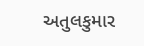અતુલકુમાર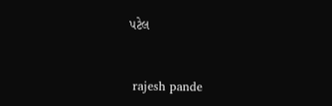પટેલ


 rajesh pande